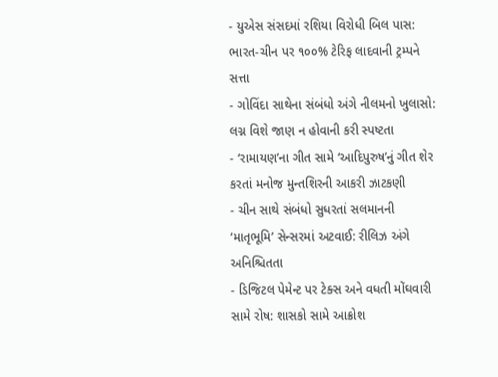- યુએસ સંસદમાં રશિયા વિરોધી બિલ પાસ: ભારત-ચીન પર ૧૦૦% ટેરિફ લાદવાની ટ્રમ્પને સત્તા
- ગોવિંદા સાથેના સંબંધો અંગે નીલમનો ખુલાસો: લગ્ન વિશે જાણ ન હોવાની કરી સ્પષ્ટતા
- ‘રામાયણ’ના ગીત સામે ‘આદિપુરુષ’નું ગીત શેર કરતાં મનોજ મુન્તશિરની આકરી ઝાટકણી
- ચીન સાથે સંબંધો સુધરતાં સલમાનની ‘માતૃભૂમિ’ સેન્સરમાં અટવાઈ: રીલિઝ અંગે અનિશ્ચિતતા
- ડિજિટલ પેમેન્ટ પર ટેક્સ અને વધતી મોંઘવારી સામે રોષ: શાસકો સામે આક્રોશ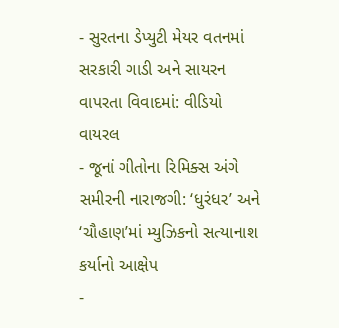- સુરતના ડેપ્યુટી મેયર વતનમાં સરકારી ગાડી અને સાયરન વાપરતા વિવાદમાં: વીડિયો વાયરલ
- જૂનાં ગીતોના રિમિક્સ અંગે સમીરની નારાજગી: ‘ધુરંધર’ અને ‘ચૌહાણ’માં મ્યુઝિકનો સત્યાનાશ કર્યાનો આક્ષેપ
-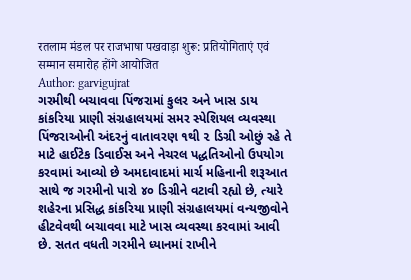रतलाम मंडल पर राजभाषा पखवाड़ा शुरू: प्रतियोगिताएं एवं सम्मान समारोह होंगे आयोजित
Author: garvigujrat
ગરમીથી બચાવવા પિંજરામાં કુલર અને ખાસ ડાય કાંકરિયા પ્રાણી સંગ્રહાલયમાં સમર સ્પેશિયલ વ્યવસ્થા પિંજરાઓની અંદરનું વાતાવરણ ૧થી ૨ ડિગ્રી ઓછું રહે તે માટે હાઈટેક ડિવાઈસ અને નેચરલ પદ્ધતિઓનો ઉપયોગ કરવામાં આવ્યો છે અમદાવાદમાં માર્ચ મહિનાની શરૂઆત સાથે જ ગરમીનો પારો ૪૦ ડિગ્રીને વટાવી રહ્યો છે, ત્યારે શહેરના પ્રસિદ્ધ કાંકરિયા પ્રાણી સંગ્રહાલયમાં વન્યજીવોને હીટવેવથી બચાવવા માટે ખાસ વ્યવસ્થા કરવામાં આવી છે. સતત વધતી ગરમીને ધ્યાનમાં રાખીને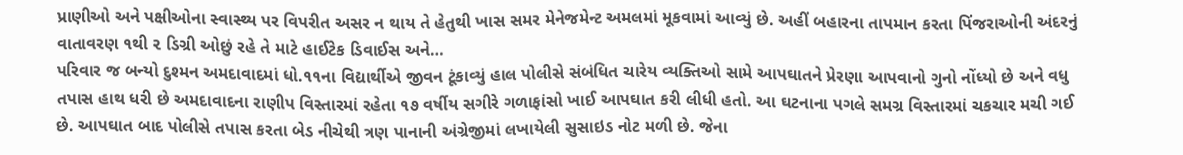પ્રાણીઓ અને પક્ષીઓના સ્વાસ્થ્ય પર વિપરીત અસર ન થાય તે હેતુથી ખાસ સમર મેનેજમેન્ટ અમલમાં મૂકવામાં આવ્યું છે. અહીં બહારના તાપમાન કરતા પિંજરાઓની અંદરનું વાતાવરણ ૧થી ૨ ડિગ્રી ઓછું રહે તે માટે હાઈટેક ડિવાઈસ અને…
પરિવાર જ બન્યો દુશ્મન અમદાવાદમાં ધો.૧૧ના વિદ્યાર્થીએ જીવન ટૂંકાવ્યું હાલ પોલીસે સંબંધિત ચારેય વ્યક્તિઓ સામે આપઘાતને પ્રેરણા આપવાનો ગુનો નોંધ્યો છે અને વધુ તપાસ હાથ ધરી છે અમદાવાદના રાણીપ વિસ્તારમાં રહેતા ૧૭ વર્ષીય સગીરે ગળાફાંસો ખાઈ આપઘાત કરી લીધી હતો. આ ઘટનાના પગલે સમગ્ર વિસ્તારમાં ચકચાર મચી ગઈ છે. આપઘાત બાદ પોલીસે તપાસ કરતા બેડ નીચેથી ત્રણ પાનાની અંગ્રેજીમાં લખાયેલી સુસાઇડ નોટ મળી છે. જેના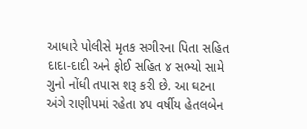આધારે પોલીસે મૃતક સગીરના પિતા સહિત દાદા-દાદી અને ફોઈ સહિત ૪ સભ્યો સામે ગુનો નોંધી તપાસ શરૂ કરી છે. આ ઘટના અંગે રાણીપમાં રહેતા ૪૫ વર્ષીય હેતલબેન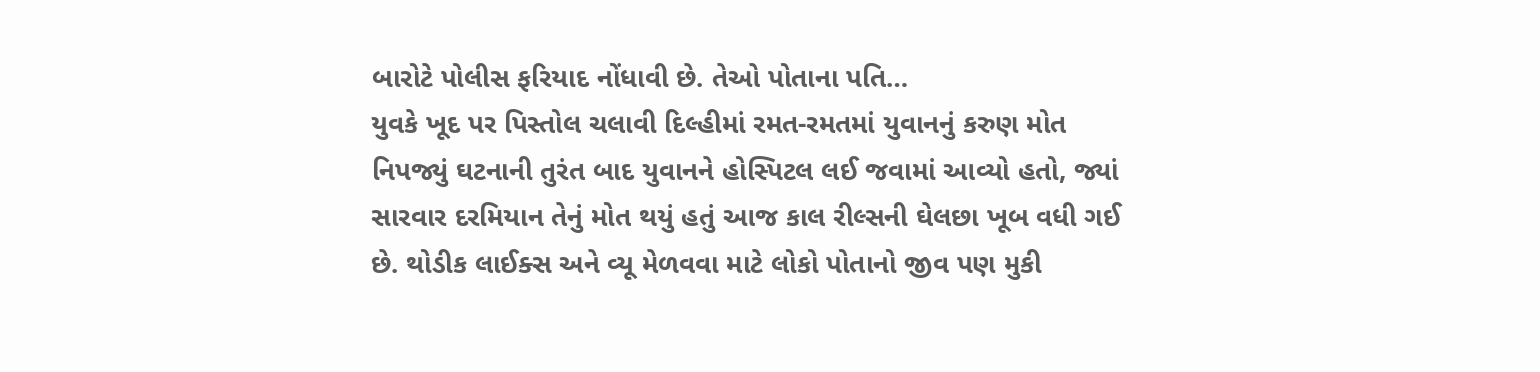બારોટે પોલીસ ફરિયાદ નોંધાવી છે. તેઓ પોતાના પતિ…
યુવકે ખૂદ પર પિસ્તોલ ચલાવી દિલ્હીમાં રમત-રમતમાં યુવાનનું કરુણ મોત નિપજ્યું ઘટનાની તુરંત બાદ યુવાનને હોસ્પિટલ લઈ જવામાં આવ્યો હતો, જ્યાં સારવાર દરમિયાન તેનું મોત થયું હતું આજ કાલ રીલ્સની ઘેલછા ખૂબ વધી ગઈ છે. થોડીક લાઈક્સ અને વ્યૂ મેળવવા માટે લોકો પોતાનો જીવ પણ મુકી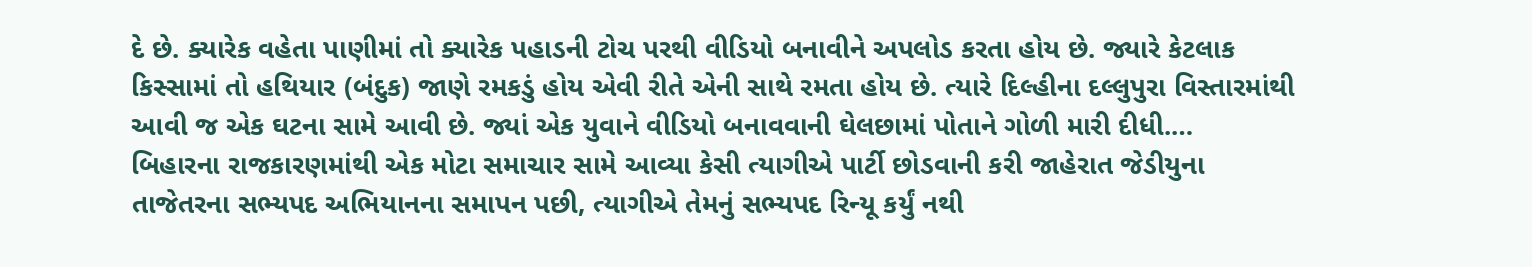દે છે. ક્યારેક વહેતા પાણીમાં તો ક્યારેક પહાડની ટોચ પરથી વીડિયો બનાવીને અપલોડ કરતા હોય છે. જ્યારે કેટલાક કિસ્સામાં તો હથિયાર (બંદુક) જાણે રમકડું હોય એવી રીતે એની સાથે રમતા હોય છે. ત્યારે દિલ્હીના દલ્લુપુરા વિસ્તારમાંથી આવી જ એક ઘટના સામે આવી છે. જ્યાં એક યુવાને વીડિયો બનાવવાની ઘેલછામાં પોતાને ગોળી મારી દીધી.…
બિહારના રાજકારણમાંથી એક મોટા સમાચાર સામે આવ્યા કેસી ત્યાગીએ પાર્ટી છોડવાની કરી જાહેરાત જેડીયુના તાજેતરના સભ્યપદ અભિયાનના સમાપન પછી, ત્યાગીએ તેમનું સભ્યપદ રિન્યૂ કર્યું નથી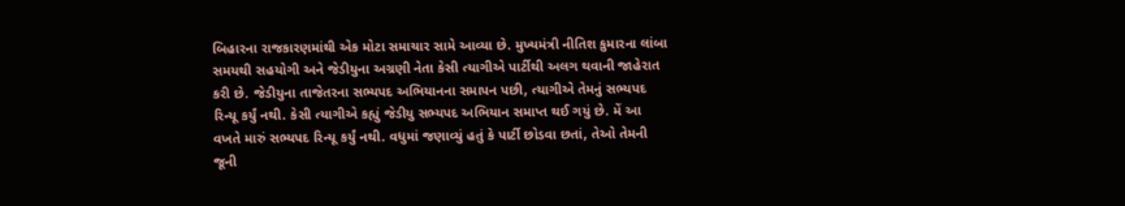બિહારના રાજકારણમાંથી એક મોટા સમાચાર સામે આવ્યા છે. મુખ્યમંત્રી નીતિશ કુમારના લાંબા સમયથી સહયોગી અને જેડીયુના અગ્રણી નેતા કેસી ત્યાગીએ પાર્ટીથી અલગ થવાની જાહેરાત કરી છે. જેડીયુના તાજેતરના સભ્યપદ અભિયાનના સમાપન પછી, ત્યાગીએ તેમનું સભ્યપદ રિન્યૂ કર્યું નથી. કેસી ત્યાગીએ કહ્યું જેડીયુ સભ્યપદ અભિયાન સમાપ્ત થઈ ગયું છે. મેં આ વખતે મારું સભ્યપદ રિન્યૂ કર્યું નથી. વધુમાં જણાવ્યું હતું કે પાર્ટી છોડવા છતાં, તેઓ તેમની જૂની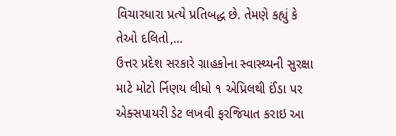વિચારધારા પ્રત્યે પ્રતિબદ્ધ છે. તેમણે કહ્યું કે તેઓ દલિતો,…
ઉત્તર પ્રદેશ સરકારે ગ્રાહકોના સ્વાસ્થ્યની સુરક્ષા માટે મોટો ર્નિણય લીધો ૧ એપ્રિલથી ઈંડા પર એક્સપાયરી ડેટ લખવી ફરજિયાત કરાઇ આ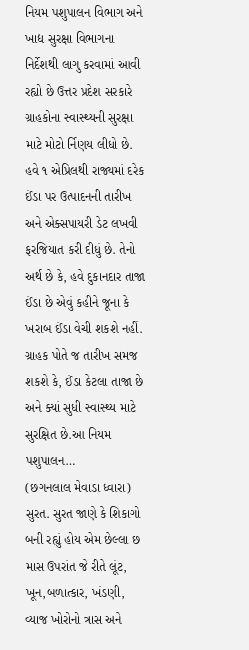નિયમ પશુપાલન વિભાગ અને ખાદ્ય સુરક્ષા વિભાગના નિર્દેશથી લાગુ કરવામાં આવી રહ્યો છે ઉત્તર પ્રદેશ સરકારે ગ્રાહકોના સ્વાસ્થ્યની સુરક્ષા માટે મોટો ર્નિણય લીધો છે. હવે ૧ એપ્રિલથી રાજ્યમાં દરેક ઈંડા પર ઉત્પાદનની તારીખ અને એક્સપાયરી ડેટ લખવી ફરજિયાત કરી દીધું છે. તેનો અર્થ છે કે, હવે દુકાનદાર તાજા ઈંડા છે એવું કહીને જૂના કે ખરાબ ઈંડા વેચી શકશે નહીં. ગ્રાહક પોતે જ તારીખ સમજ શકશે કે, ઈંડા કેટલા તાજા છે અને ક્યાં સુધી સ્વાસ્થ્ય માટે સુરક્ષિત છે.આ નિયમ પશુપાલન…
(છગનલાલ મેવાડા ધ્વારા) સુરત. સુરત જાણે કે શિકાગો બની રહ્યું હોય એમ છેલ્લા છ માસ ઉપરાંત જે રીતે લૂંટ, ખૂન,બળાત્કાર, ખંડણી, વ્યાજ ખોરોનો ત્રાસ અને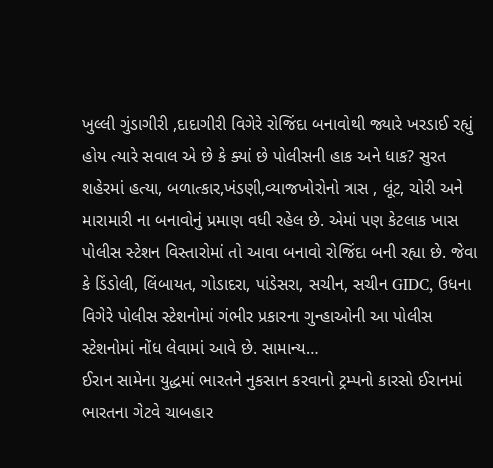ખુલ્લી ગુંડાગીરી ,દાદાગીરી વિગેરે રોજિંદા બનાવોથી જ્યારે ખરડાઈ રહ્યું હોય ત્યારે સવાલ એ છે કે ક્યાં છે પોલીસની હાક અને ધાક? સુરત શહેરમાં હત્યા, બળાત્કાર,ખંડણી,વ્યાજખોરોનો ત્રાસ , લૂંટ, ચોરી અને મારામારી ના બનાવોનું પ્રમાણ વધી રહેલ છે. એમાં પણ કેટલાક ખાસ પોલીસ સ્ટેશન વિસ્તારોમાં તો આવા બનાવો રોજિંદા બની રહ્યા છે. જેવા કે ડિંડોલી, લિંબાયત, ગોડાદરા, પાંડેસરા, સચીન, સચીન GIDC, ઉધના વિગેરે પોલીસ સ્ટેશનોમાં ગંભીર પ્રકારના ગુન્હાઓની આ પોલીસ સ્ટેશનોમાં નોંધ લેવામાં આવે છે. સામાન્ય…
ઈરાન સામેના યુદ્ધમાં ભારતને નુકસાન કરવાનો ટ્રમ્પનો કારસો ઈરાનમાં ભારતના ગેટવે ચાબહાર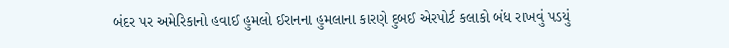બંદર પર અમેરિકાનો હવાઈ હુમલો ઈરાનના હુમલાના કારણે દુબઈ એરપોર્ટ કલાકો બંધ રાખવું પડયું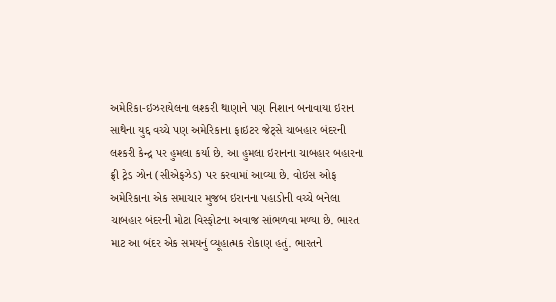અમેરિકા-ઇઝરાયેલના લશ્કરી થાણાને પણ નિશાન બનાવાયા ઇરાન સાથેના યુદ્દ વચ્ચે પણ અમેરિકાના ફાઇટર જેટ્સે ચાબહાર બંદરની લશ્કરી કેન્દ્ર પર હુમલા કર્યા છે. આ હુમલા ઇરાનના ચાબહાર બહારના ફ્રી ટ્રેડ ઝોન (સીએફઝેડ) પર કરવામાં આવ્યા છે. વોઇસ ઓફ અમેરિકાના એક સમાચાર મુજબ ઇરાનના પહાડોની વચ્ચે બનેલા ચાબહાર બંદરની મોટા વિસ્ફોટના અવાજ સાંભળવા મળ્યા છે. ભારત માટ આ બંદર એક સમયનું વ્યૂહાત્મક રોકાણ હતું. ભારતને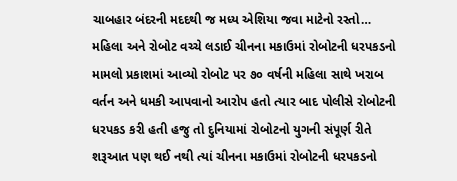ચાબહાર બંદરની મદદથી જ મધ્ય એશિયા જવા માટેનો રસ્તો…
મહિલા અને રોબોટ વચ્ચે લડાઈ ચીનના મકાઉમાં રોબોટની ધરપકડનો મામલો પ્રકાશમાં આવ્યો રોબોટ પર ૭૦ વર્ષની મહિલા સાથે ખરાબ વર્તન અને ધમકી આપવાનો આરોપ હતો ત્યાર બાદ પોલીસે રોબોટની ધરપકડ કરી હતી હજુ તો દુનિયામાં રોબોટનો યુગની સંપૂર્ણ રીતે શરૂઆત પણ થઈ નથી ત્યાં ચીનના મકાઉમાં રોબોટની ધરપકડનો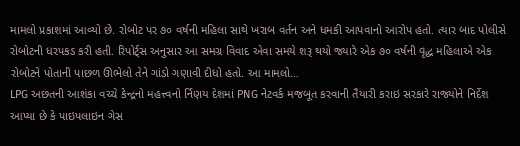મામલો પ્રકાશમાં આવ્યો છે. રોબોટ પર ૭૦ વર્ષની મહિલા સાથે ખરાબ વર્તન અને ધમકી આપવાનો આરોપ હતો. ત્યાર બાદ પોલીસે રોબોટની ધરપકડ કરી હતી. રિપોર્ટ્સ અનુસાર આ સમગ્ર વિવાદ એવા સમયે શરૂ થયો જ્યારે એક ૭૦ વર્ષની વૃદ્ધ મહિલાએ એક રોબોટને પોતાની પાછળ ઊભેલો તેને ગાંડો ગણાવી દીધો હતો. આ મામલો…
LPG અછતની આશંકા વચ્ચે કેન્દ્રનો મહત્ત્વનો ર્નિણય દેશમાં PNG નેટવર્ક મજબૂત કરવાની તૈયારી કરાઇ સરકારે રાજ્યોને નિર્દેશ આપ્યા છે કે પાઇપલાઇન ગેસ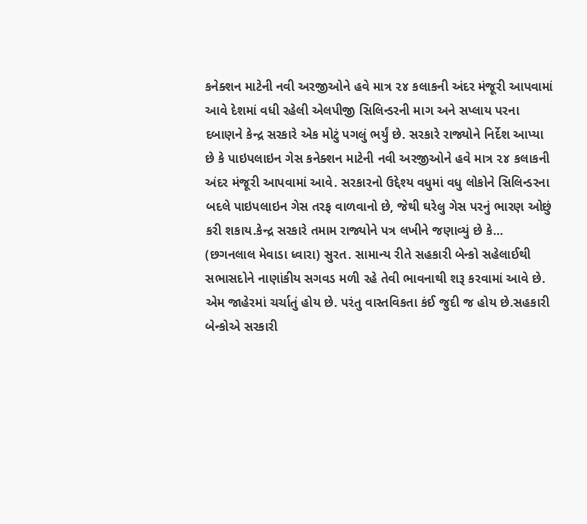કનેક્શન માટેની નવી અરજીઓને હવે માત્ર ૨૪ કલાકની અંદર મંજૂરી આપવામાં આવે દેશમાં વધી રહેલી એલપીજી સિલિન્ડરની માગ અને સપ્લાય પરના દબાણને કેન્દ્ર સરકારે એક મોટું પગલું ભર્યું છે. સરકારે રાજ્યોને નિર્દેશ આપ્યા છે કે પાઇપલાઇન ગેસ કનેક્શન માટેની નવી અરજીઓને હવે માત્ર ૨૪ કલાકની અંદર મંજૂરી આપવામાં આવે. સરકારનો ઉદ્દેશ્ય વધુમાં વધુ લોકોને સિલિન્ડરના બદલે પાઇપલાઇન ગેસ તરફ વાળવાનો છે, જેથી ઘરેલુ ગેસ પરનું ભારણ ઓછું કરી શકાય.કેન્દ્ર સરકારે તમામ રાજ્યોને પત્ર લખીને જણાવ્યું છે કે…
(છગનલાલ મેવાડા ધ્વારા) સુરત. સામાન્ય રીતે સહકારી બેન્કો સહેલાઈથી સભાસદોને નાણાંકીય સગવડ મળી રહે તેવી ભાવનાથી શરૂ કરવામાં આવે છે. એમ જાહેરમાં ચર્ચાતું હોય છે. પરંતુ વાસ્તવિકતા કંઈ જુદી જ હોય છે.સહકારી બેન્કોએ સરકારી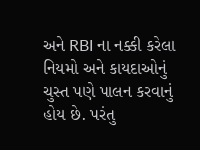અને RBI ના નક્કી કરેલા નિયમો અને કાયદાઓનું ચુસ્ત પણે પાલન કરવાનું હોય છે. પરંતુ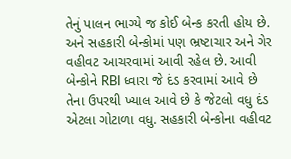તેનું પાલન ભાગ્યે જ કોઈ બેન્ક કરતી હોય છે. અને સહકારી બેન્કોમાં પણ ભ્રષ્ટાચાર અને ગેર વહીવટ આચરવામાં આવી રહેલ છે. આવી બેન્કોને RBI ધ્વારા જે દંડ કરવામાં આવે છે તેના ઉપરથી ખ્યાલ આવે છે કે જેટલો વધુ દંડ એટલા ગોટાળા વધુ. સહકારી બેન્કોના વહીવટ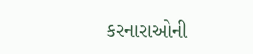કરનારાઓની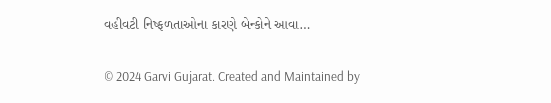વહીવટી નિષ્ફળતાઓના કારણે બેન્કોને આવા…

© 2024 Garvi Gujarat. Created and Maintained by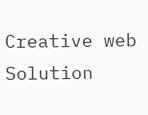Creative web Solution